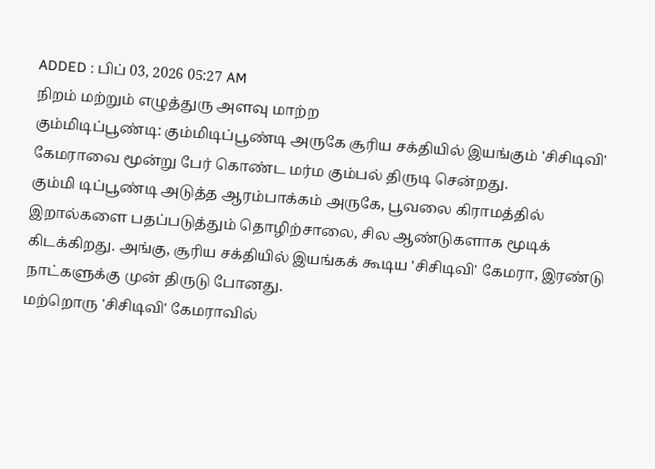ADDED : பிப் 03, 2026 05:27 AM
நிறம் மற்றும் எழுத்துரு அளவு மாற்ற
கும்மிடிப்பூண்டி: கும்மிடிப்பூண்டி அருகே சூரிய சக்தியில் இயங்கும் 'சிசிடிவி' கேமராவை மூன்று பேர் கொண்ட மர்ம கும்பல் திருடி சென்றது.
கும்மி டிப்பூண்டி அடுத்த ஆரம்பாக்கம் அருகே, பூவலை கிராமத்தில் இறால்களை பதப்படுத்தும் தொழிற்சாலை, சில ஆண்டுகளாக மூடிக் கிடக்கிறது. அங்கு, சூரிய சக்தியில் இயங்கக் கூடிய 'சிசிடிவி' கேமரா, இரண்டு நாட்களுக்கு முன் திருடு போனது.
மற்றொரு 'சிசிடிவி' கேமராவில்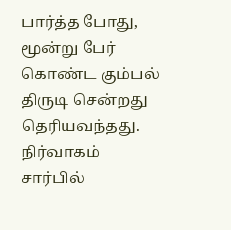பார்த்த போது, மூன்று பேர் கொண்ட கும்பல் திருடி சென்றது தெரியவந்தது.
நிர்வாகம் சார்பில்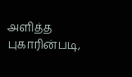அளித்த புகாரின்படி,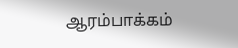ஆரம்பாக்கம்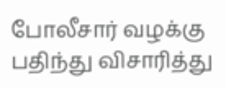போலீசார் வழக்கு பதிந்து விசாரித்து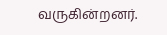வருகின்றனர்.